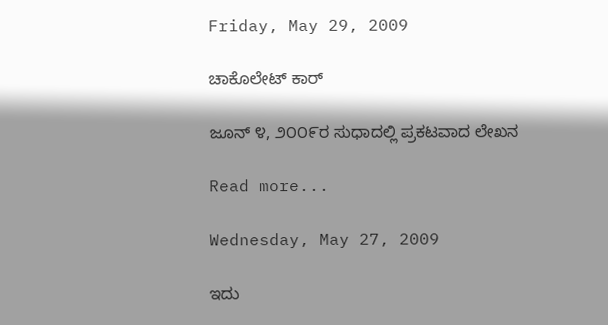Friday, May 29, 2009

ಚಾಕೊಲೇಟ್ ಕಾರ್

ಜೂನ್ ೪, ೨೦೦೯ರ ಸುಧಾದಲ್ಲಿ ಪ್ರಕಟವಾದ ಲೇಖನ

Read more...

Wednesday, May 27, 2009

ಇದು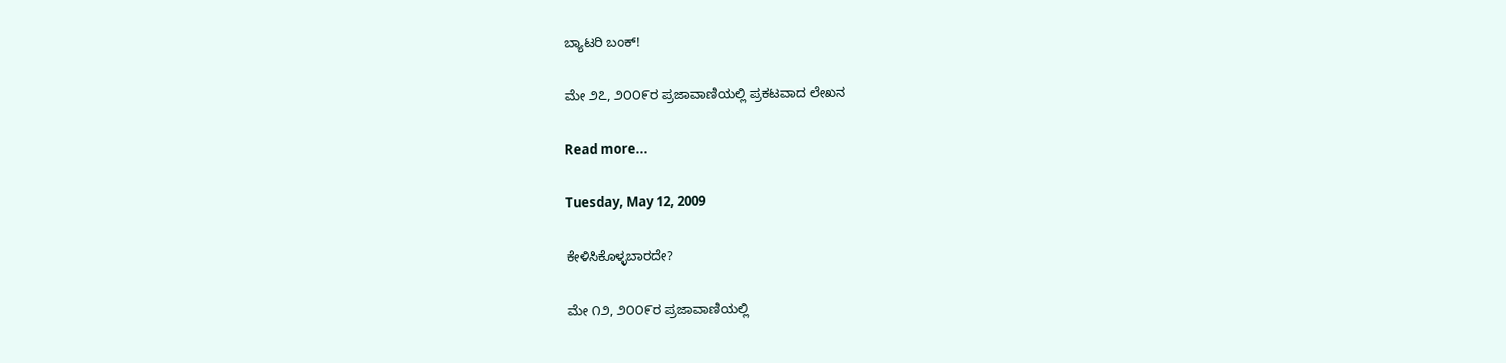ಬ್ಯಾಟರಿ ಬಂಕ್!

ಮೇ ೨೭, ೨೦೦೯ರ ಪ್ರಜಾವಾಣಿಯಲ್ಲಿ ಪ್ರಕಟವಾದ ಲೇಖನ

Read more...

Tuesday, May 12, 2009

ಕೇಳಿಸಿಕೊಳ್ಳಬಾರದೇ?

ಮೇ ೧೨, ೨೦೦೯ರ ಪ್ರಜಾವಾಣಿಯಲ್ಲಿ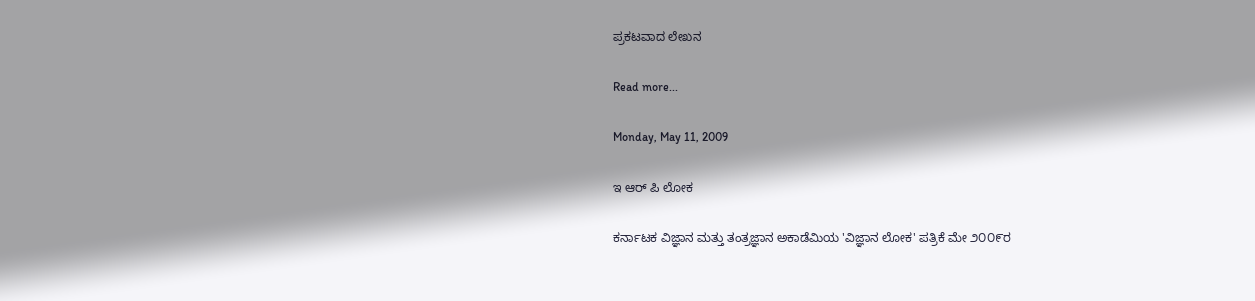ಪ್ರಕಟವಾದ ಲೇಖನ

Read more...

Monday, May 11, 2009

ಇ ಆರ್ ಪಿ ಲೋಕ

ಕರ್ನಾಟಕ ವಿಜ್ಞಾನ ಮತ್ತು ತಂತ್ರಜ್ಞಾನ ಅಕಾಡೆಮಿಯ 'ವಿಜ್ಞಾನ ಲೋಕ' ಪತ್ರಿಕೆ ಮೇ ೨೦೦೯ರ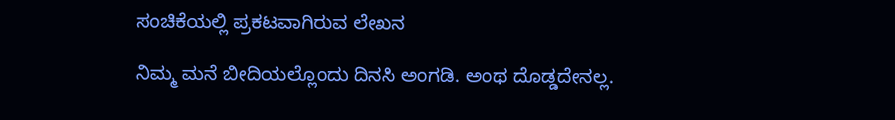ಸಂಚಿಕೆಯಲ್ಲಿ ಪ್ರಕಟವಾಗಿರುವ ಲೇಖನ

ನಿಮ್ಮ ಮನೆ ಬೀದಿಯಲ್ಲೊಂದು ದಿನಸಿ ಅಂಗಡಿ. ಅಂಥ ದೊಡ್ಡದೇನಲ್ಲ.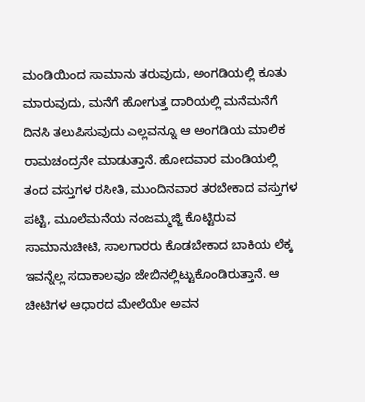ಮಂಡಿಯಿಂದ ಸಾಮಾನು ತರುವುದು, ಅಂಗಡಿಯಲ್ಲಿ ಕೂತು ಮಾರುವುದು, ಮನೆಗೆ ಹೋಗುತ್ತ ದಾರಿಯಲ್ಲಿ ಮನೆಮನೆಗೆ ದಿನಸಿ ತಲುಪಿಸುವುದು ಎಲ್ಲವನ್ನೂ ಆ ಅಂಗಡಿಯ ಮಾಲಿಕ ರಾಮಚಂದ್ರನೇ ಮಾಡುತ್ತಾನೆ. ಹೋದವಾರ ಮಂಡಿಯಲ್ಲಿ ತಂದ ವಸ್ತುಗಳ ರಸೀತಿ, ಮುಂದಿನವಾರ ತರಬೇಕಾದ ವಸ್ತುಗಳ ಪಟ್ಟಿ, ಮೂಲೆಮನೆಯ ನಂಜಮ್ಮಜ್ಜಿ ಕೊಟ್ಟಿರುವ ಸಾಮಾನುಚೀಟಿ, ಸಾಲಗಾರರು ಕೊಡಬೇಕಾದ ಬಾಕಿಯ ಲೆಕ್ಕ ಇವನ್ನೆಲ್ಲ ಸದಾಕಾಲವೂ ಜೇಬಿನಲ್ಲಿಟ್ಟುಕೊಂಡಿರುತ್ತಾನೆ. ಆ ಚೀಟಿಗಳ ಆಧಾರದ ಮೇಲೆಯೇ ಅವನ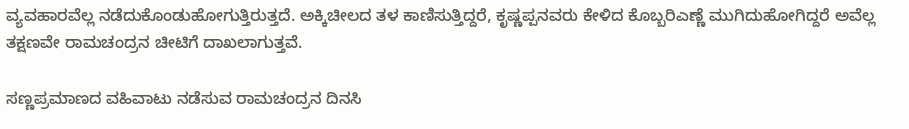ವ್ಯವಹಾರವೆಲ್ಲ ನಡೆದುಕೊಂಡುಹೋಗುತ್ತಿರುತ್ತದೆ. ಅಕ್ಕಿಚೀಲದ ತಳ ಕಾಣಿಸುತ್ತಿದ್ದರೆ, ಕೃಷ್ಣಪ್ಪನವರು ಕೇಳಿದ ಕೊಬ್ಬರಿಎಣ್ಣೆ ಮುಗಿದುಹೋಗಿದ್ದರೆ ಅವೆಲ್ಲ ತಕ್ಷಣವೇ ರಾಮಚಂದ್ರನ ಚೀಟಿಗೆ ದಾಖಲಾಗುತ್ತವೆ.

ಸಣ್ಣಪ್ರಮಾಣದ ವಹಿವಾಟು ನಡೆಸುವ ರಾಮಚಂದ್ರನ ದಿನಸಿ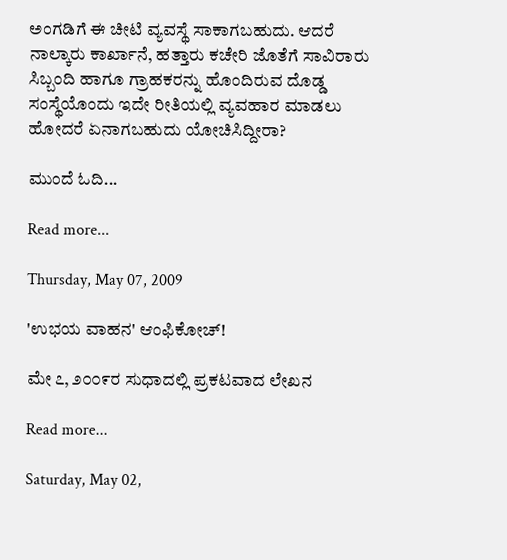ಅಂಗಡಿಗೆ ಈ ಚೀಟಿ ವ್ಯವಸ್ಥೆ ಸಾಕಾಗಬಹುದು. ಆದರೆ ನಾಲ್ಕಾರು ಕಾರ್ಖಾನೆ, ಹತ್ತಾರು ಕಚೇರಿ ಜೊತೆಗೆ ಸಾವಿರಾರು ಸಿಬ್ಬಂದಿ ಹಾಗೂ ಗ್ರಾಹಕರನ್ನು ಹೊಂದಿರುವ ದೊಡ್ಡ ಸಂಸ್ಥೆಯೊಂದು ಇದೇ ರೀತಿಯಲ್ಲಿ ವ್ಯವಹಾರ ಮಾಡಲು ಹೋದರೆ ಏನಾಗಬಹುದು ಯೋಚಿಸಿದ್ದೀರಾ?

ಮುಂದೆ ಓದಿ...

Read more...

Thursday, May 07, 2009

'ಉಭಯ ವಾಹನ' ಆಂಫಿಕೋಚ್!

ಮೇ ೭, ೨೦೦೯ರ ಸುಧಾದಲ್ಲಿ ಪ್ರಕಟವಾದ ಲೇಖನ

Read more...

Saturday, May 02,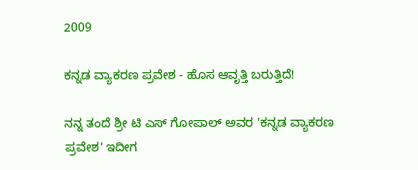2009

ಕನ್ನಡ ವ್ಯಾಕರಣ ಪ್ರವೇಶ - ಹೊಸ ಆವೃತ್ತಿ ಬರುತ್ತಿದೆ!

ನನ್ನ ತಂದೆ ಶ್ರೀ ಟಿ ಎಸ್ ಗೋಪಾಲ್ ಅವರ 'ಕನ್ನಡ ವ್ಯಾಕರಣ ಪ್ರವೇಶ' ಇದೀಗ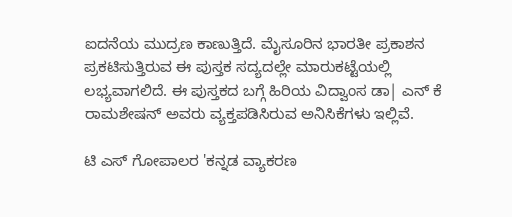ಐದನೆಯ ಮುದ್ರಣ ಕಾಣುತ್ತಿದೆ. ಮೈಸೂರಿನ ಭಾರತೀ ಪ್ರಕಾಶನ ಪ್ರಕಟಿಸುತ್ತಿರುವ ಈ ಪುಸ್ತಕ ಸದ್ಯದಲ್ಲೇ ಮಾರುಕಟ್ಟೆಯಲ್ಲಿ ಲಭ್ಯವಾಗಲಿದೆ. ಈ ಪುಸ್ತಕದ ಬಗ್ಗೆ ಹಿರಿಯ ವಿದ್ವಾಂಸ ಡಾ| ಎನ್ ಕೆ ರಾಮಶೇಷನ್ ಅವರು ವ್ಯಕ್ತಪಡಿಸಿರುವ ಅನಿಸಿಕೆಗಳು ಇಲ್ಲಿವೆ.

ಟಿ ಎಸ್ ಗೋಪಾಲರ 'ಕನ್ನಡ ವ್ಯಾಕರಣ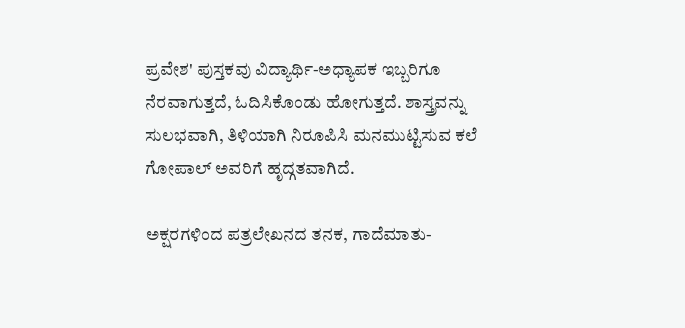ಪ್ರವೇಶ' ಪುಸ್ತಕವು ವಿದ್ಯಾರ್ಥಿ-ಅಧ್ಯಾಪಕ ಇಬ್ಬರಿಗೂ ನೆರವಾಗುತ್ತದೆ, ಓದಿಸಿಕೊಂಡು ಹೋಗುತ್ತದೆ. ಶಾಸ್ತ್ರವನ್ನು ಸುಲಭವಾಗಿ, ತಿಳಿಯಾಗಿ ನಿರೂಪಿಸಿ ಮನಮುಟ್ಟಿಸುವ ಕಲೆ ಗೋಪಾಲ್ ಅವರಿಗೆ ಹೃದ್ಗತವಾಗಿದೆ.

ಅಕ್ಷರಗಳಿಂದ ಪತ್ರಲೇಖನದ ತನಕ, ಗಾದೆಮಾತು-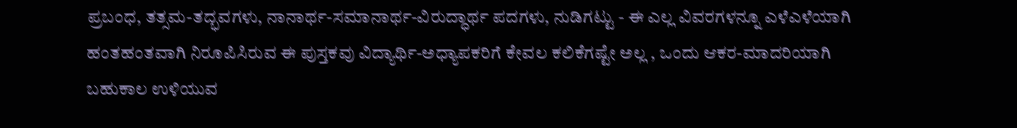ಪ್ರಬಂಧ, ತತ್ಸಮ-ತದ್ಭವಗಳು, ನಾನಾರ್ಥ-ಸಮಾನಾರ್ಥ-ವಿರುದ್ಧಾರ್ಥ ಪದಗಳು, ನುಡಿಗಟ್ಟು - ಈ ಎಲ್ಲ ವಿವರಗಳನ್ನೂ ಎಳೆಎಳೆಯಾಗಿ ಹಂತಹಂತವಾಗಿ ನಿರೂಪಿಸಿರುವ ಈ ಪುಸ್ತಕವು ವಿದ್ಯಾರ್ಥಿ-ಅಧ್ಯಾಪಕರಿಗೆ ಕೇವಲ ಕಲಿಕೆಗಷ್ಟೇ ಅಲ್ಲ , ಒಂದು ಆಕರ-ಮಾದರಿಯಾಗಿ ಬಹುಕಾಲ ಉಳಿಯುವ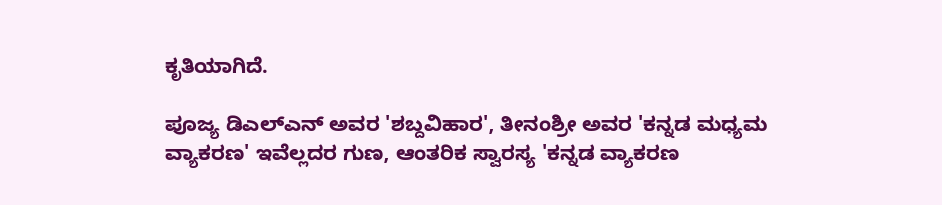ಕೃತಿಯಾಗಿದೆ.

ಪೂಜ್ಯ ಡಿಎಲ್‌ಎನ್ ಅವರ 'ಶಬ್ದವಿಹಾರ', ತೀನಂಶ್ರೀ ಅವರ 'ಕನ್ನಡ ಮಧ್ಯಮ ವ್ಯಾಕರಣ' ಇವೆಲ್ಲದರ ಗುಣ, ಆಂತರಿಕ ಸ್ವಾರಸ್ಯ 'ಕನ್ನಡ ವ್ಯಾಕರಣ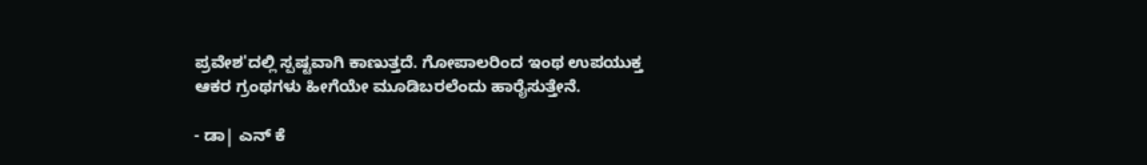ಪ್ರವೇಶ'ದಲ್ಲಿ ಸ್ಪಷ್ಟವಾಗಿ ಕಾಣುತ್ತದೆ. ಗೋಪಾಲರಿಂದ ಇಂಥ ಉಪಯುಕ್ತ ಆಕರ ಗ್ರಂಥಗಳು ಹೀಗೆಯೇ ಮೂಡಿಬರಲೆಂದು ಹಾರೈಸುತ್ತೇನೆ.

- ಡಾ| ಎನ್ ಕೆ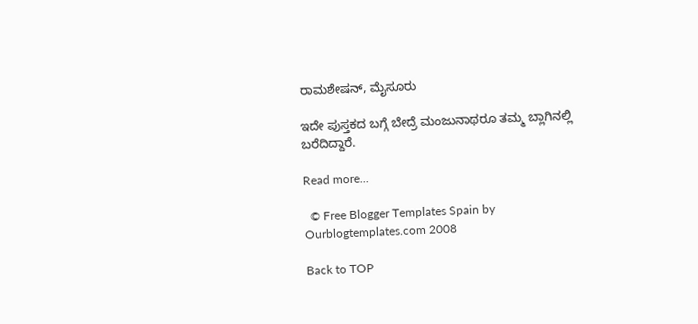ರಾಮಶೇಷನ್, ಮೈಸೂರು

ಇದೇ ಪುಸ್ತಕದ ಬಗ್ಗೆ ಬೇದ್ರೆ ಮಂಜುನಾಥರೂ ತಮ್ಮ ಬ್ಲಾಗಿನಲ್ಲಿ ಬರೆದಿದ್ದಾರೆ.

Read more...

  © Free Blogger Templates Spain by Ourblogtemplates.com 2008

Back to TOP